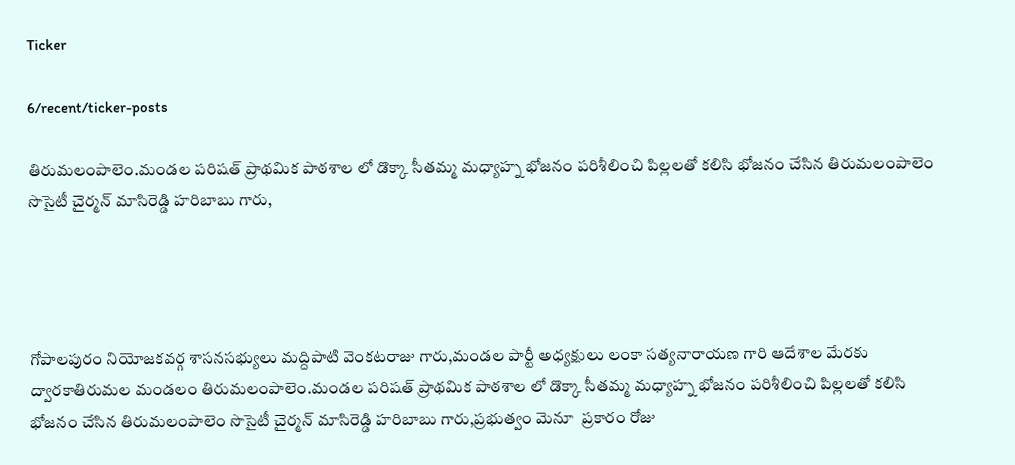Ticker

6/recent/ticker-posts

తిరుమలంపాలెం.మండల పరిషత్ ప్రాథమిక పాఠశాల లో డొక్కా సీతమ్మ మధ్యాహ్న భోజనం పరిశీలించి పిల్లలతో కలిసి భోజనం చేసిన తిరుమలంపాలెం సొసైటీ చైర్మన్ మాసిరెడ్డి హరిబాబు గారు,




గోపాలపురం నియోజకవర్గ శాసనసభ్యులు మద్దిపాటి వెంకటరాజు గారు,మండల పార్టీ అధ్యక్షులు లంకా సత్యనారాయణ గారి ఆదేశాల మేరకు ద్వారకాతిరుమల మండలం తిరుమలంపాలెం.మండల పరిషత్ ప్రాథమిక పాఠశాల లో డొక్కా సీతమ్మ మధ్యాహ్న భోజనం పరిశీలించి పిల్లలతో కలిసి భోజనం చేసిన తిరుమలంపాలెం సొసైటీ చైర్మన్ మాసిరెడ్డి హరిబాబు గారు,ప్రభుత్వం మెనూ  ప్రకారం రోజు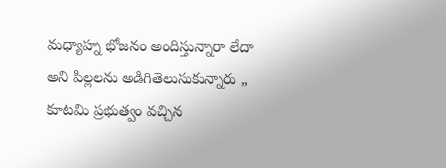మధ్యాహ్న భోజనం అందిస్తున్నారా లేదా అని పిల్లలను అడిగితెలుసుకున్నారు ,, కూటమి ప్రభుత్వం వచ్చిన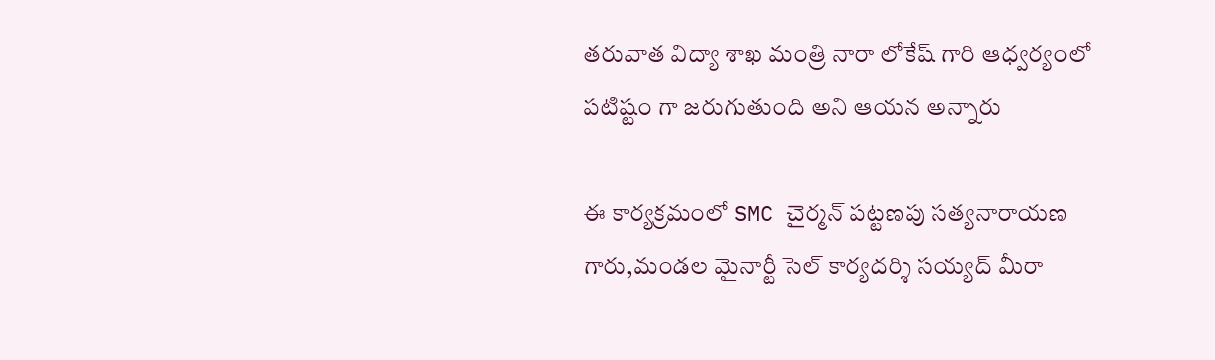తరువాత విద్యా శాఖ మంత్రి నారా లోకేష్ గారి ఆధ్వర్యంలో పటిష్టం గా జరుగుతుంది అని ఆయన అన్నారు

ఈ కార్యక్రమంలో SMC చైర్మన్ పట్టణపు సత్యనారాయణ గారు,మండల మైనార్టీ సెల్ కార్యదర్శి సయ్యద్ మీరా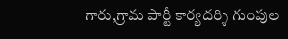గారు,గ్రామ పార్టీ కార్యదర్శి గుంపుల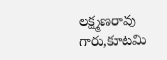లక్ష్మణరావు గారు,కూటమి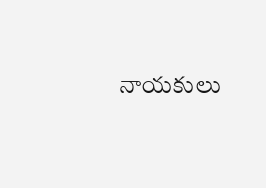నాయకులు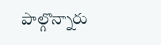పాల్గొన్నారు